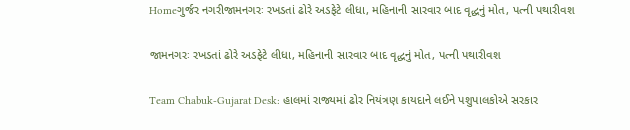Homeગુર્જર નગરીજામનગરઃ રખડતાં ઢોરે અડફેટે લીધા, મહિનાની સારવાર બાદ વૃદ્ધનું મોત, પત્ની પથારીવશ

જામનગરઃ રખડતાં ઢોરે અડફેટે લીધા, મહિનાની સારવાર બાદ વૃદ્ધનું મોત, પત્ની પથારીવશ

Team Chabuk-Gujarat Desk: હાલમાં રાજ્યમાં ઢોર નિયંત્રણ કાયદાને લઈને પશુપાલકોએ સરકાર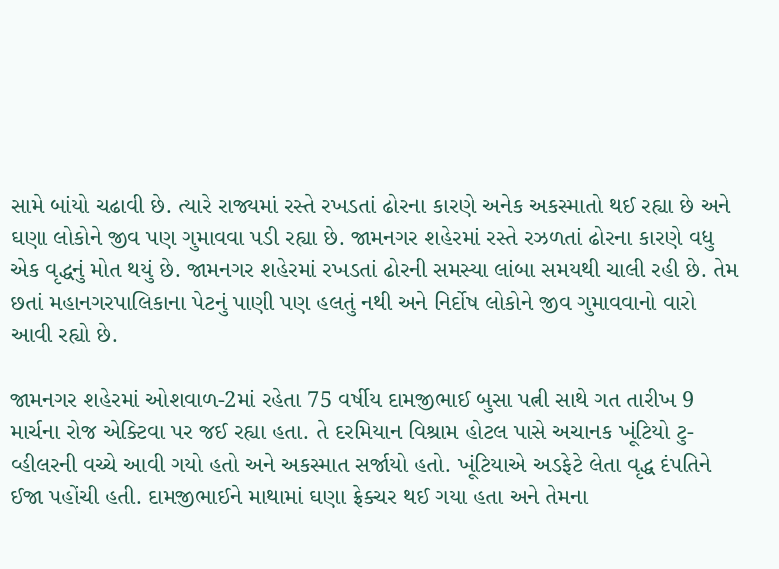સામે બાંયો ચઢાવી છે. ત્યારે રાજ્યમાં રસ્તે રખડતાં ઢોરના કારણે અનેક અકસ્માતો થઈ રહ્યા છે અને ઘણા લોકોને જીવ પણ ગુમાવવા પડી રહ્યા છે. જામનગર શહેરમાં રસ્તે રઝળતાં ઢોરના કારણે વધુ એક વૃદ્ધનું મોત થયું છે. જામનગર શહેરમાં રખડતાં ઢોરની સમસ્યા લાંબા સમયથી ચાલી રહી છે. તેમ છતાં મહાનગરપાલિકાના પેટનું પાણી પણ હલતું નથી અને નિર્દોષ લોકોને જીવ ગુમાવવાનો વારો આવી રહ્યો છે.

જામનગર શહેરમાં ઓશવાળ-2માં રહેતા 75 વર્ષીય દામજીભાઈ બુસા પત્ની સાથે ગત તારીખ 9 માર્ચના રોજ એક્ટિવા પર જઈ રહ્યા હતા. તે દરમિયાન વિશ્રામ હોટલ પાસે અચાનક ખૂંટિયો ટુ-વ્હીલરની વચ્ચે આવી ગયો હતો અને અકસ્માત સર્જાયો હતો. ખૂંટિયાએ અડફેટે લેતા વૃદ્ધ દંપતિને ઈજા પહોંચી હતી. દામજીભાઈને માથામાં ઘણા ફ્રેક્ચર થઈ ગયા હતા અને તેમના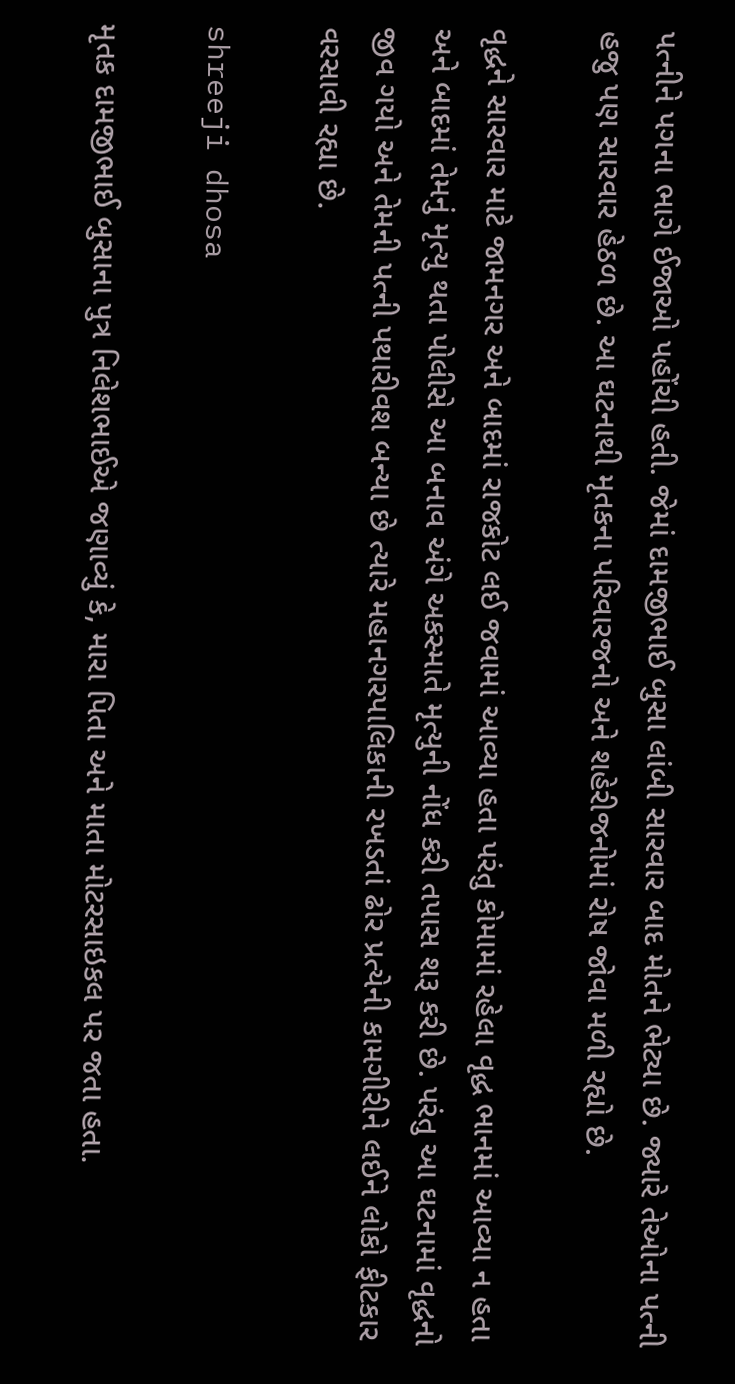પત્નીને પગના ભાગે ઈજાઓ પહોંચી હતી. જેમાં દામજીભાઈ બુસા લાંબી સારવાર બાદ મોતને ભેટ્યા છે. જ્યારે તેઓના પત્ની હજુ પણ સારવાર હેઠળ છે. આ ઘટનાથી મૃતકના પરિવારજનો અને શહેરીજનોમાં રોષ જોવા મળી રહ્યો છે.

વૃદ્ધને સારવાર માટે જામનગર અને બાદમાં રાજકોટ લઈ જવામાં આવ્યા હતા પરંતુ કોમામાં રહેલા વૃદ્ધ ભાનમાં આવ્યા ન હતા અને બાદમાં તેમનું મૃત્યુ થતા પોલીસે આ બનાવ અંગે અકસ્માતે મૃત્યુની નોંધ કરી તપાસ શરૂ કરી છે. પરંતુ આ ઘટનામાં વૃદ્ધનો જીવ ગયો અને તેમની પત્ની પથારીવશ બન્યા છે ત્યારે મહાનગરપાલિકાની રખડતાં ઢોર પ્રત્યેની કામગીરીને લઈને લોકો ફીટકાર વરસાવી રહ્યા છે.

shreeji dhosa

મૃતક દામજીભાઈ બુસાના પુત્ર નિલેશભાઈએ જણાવ્યું કે, મારા પિતા અને માતા મોટરસાઇકલ પર જતા હતા.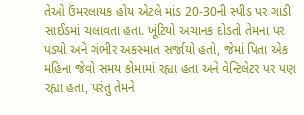તેઓ ઉંમરલાયક હોય એટલે માંડ 20-30ની સ્પીડ પર ગાડી સાઈડમાં ચલાવતા હતા. ખૂંટિયો અચાનક દોડતો તેમના પર પડ્યો અને ગંભીર અકસ્માત સર્જાયો હતો, જેમાં પિતા એક મહિના જેવો સમય કોમામાં રહ્યા હતા અને વેન્ટિલેટર પર પણ રહ્યા હતા, પરંતુ તેમને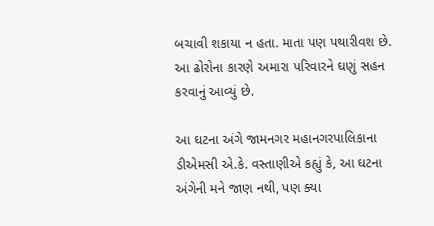બચાવી શકાયા ન હતા. માતા પણ પથારીવશ છે. આ ઢોરોના કારણે અમારા પરિવારને ઘણું સહન કરવાનું આવ્યું છે.

આ ઘટના અંગે જામનગર મહાનગરપાલિકાના ડીએમસી એ.કે. વસ્તાણીએ કહ્યું કે, આ ઘટના અંગેની મને જાણ નથી, પણ ક્યા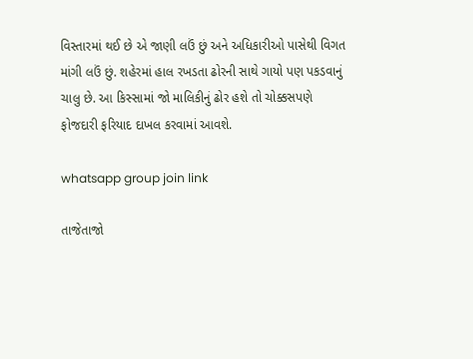વિસ્તારમાં થઈ છે એ જાણી લઉં છું અને અધિકારીઓ પાસેથી વિગત માંગી લઉં છું. શહેરમાં હાલ રખડતા ઢોરની સાથે ગાયો પણ પકડવાનું ચાલુ છે. આ કિસ્સામાં જો માલિકીનું ઢોર હશે તો ચોક્કસપણે ફોજદારી ફરિયાદ દાખલ કરવામાં આવશે.

whatsapp group join link

તાજેતાજો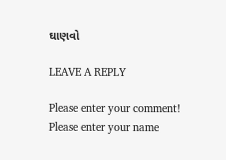ઘાણવો

LEAVE A REPLY

Please enter your comment!
Please enter your name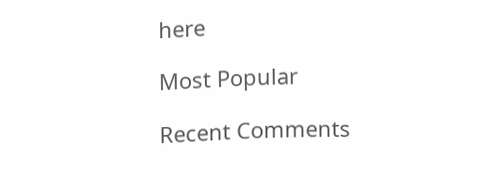here

Most Popular

Recent Comments